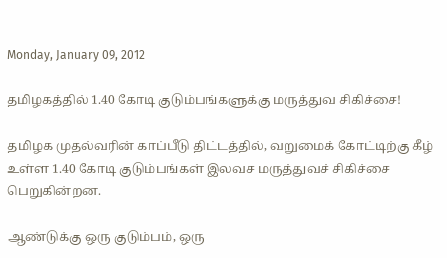Monday, January 09, 2012

தமிழகத்தில் 1.40 கோடி குடும்பங்களுக்கு மருத்துவ சிகிச்சை!

தமிழக முதல்வரின் காப்பீடு திட்டத்தில், வறுமைக் கோட்டிற்கு கீழ் உள்ள 1.40 கோடி குடும்பங்கள் இலவச மருத்துவச் சிகிச்சை பெறுகின்றன.

ஆண்டுக்கு ஒரு குடும்பம், ஒரு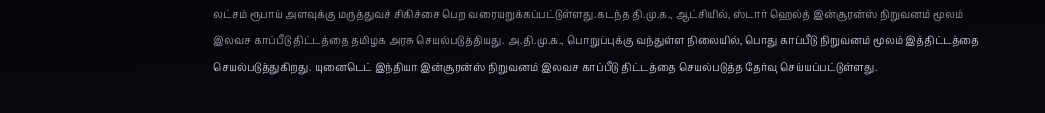லட்சம் ரூபாய் அளவுக்கு மருத்துவச் சிகிச்சை பெற வரையறுக்கப்பட்டுள்ளது.கடந்த தி.மு.க., ஆட்சியில், ஸ்டார் ஹெல்த் இன்சூரன்ஸ் நிறுவனம் மூலம் இலவச காப்பீடு திட்டத்தை தமிழக அரசு செயல்படுத்தியது. அ.தி.மு.க., பொறுப்புக்கு வந்துள்ள நிலையில், பொது காப்பீடு நிறுவனம் மூலம் இத்திட்டத்தை செயல்படுத்துகிறது. யுனைடெட் இந்தியா இன்சூரன்ஸ் நிறுவனம் இலவச காப்பீடு திட்டத்தை செயல்படுத்த தேர்வு செய்யப்பட்டுள்ளது.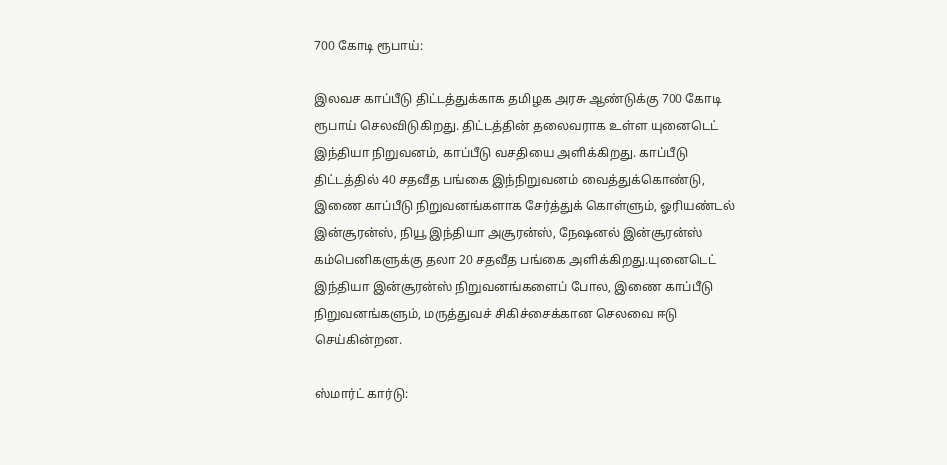700 கோடி ரூபாய்:

இலவச காப்பீடு திட்டத்துக்காக தமிழக அரசு ஆண்டுக்கு 700 கோடி ரூபாய் செலவிடுகிறது. திட்டத்தின் தலைவராக உள்ள யுனைடெட் இந்தியா நிறுவனம், காப்பீடு வசதியை அளிக்கிறது. காப்பீடு திட்டத்தில் 40 சதவீத பங்கை இந்நிறுவனம் வைத்துக்கொண்டு, இணை காப்பீடு நிறுவனங்களாக சேர்த்துக் கொள்ளும், ஓரியண்டல் இன்சூரன்ஸ், நியூ இந்தியா அசூரன்ஸ், நேஷனல் இன்சூரன்ஸ் கம்பெனிகளுக்கு தலா 20 சதவீத பங்கை அளிக்கிறது.யுனைடெட் இந்தியா இன்சூரன்ஸ் நிறுவனங்களைப் போல, இணை காப்பீடு நிறுவனங்களும், மருத்துவச் சிகிச்சைக்கான செலவை ஈடு செய்கின்றன.

ஸ்மார்ட் கார்டு: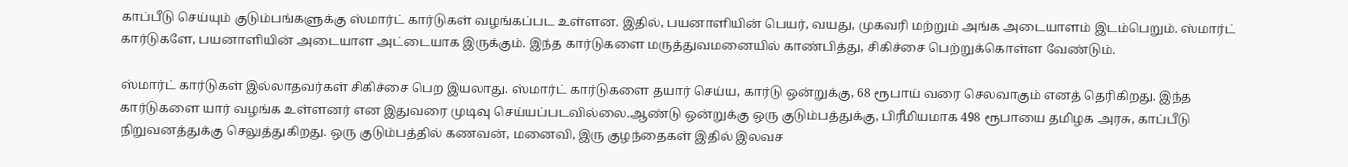காப்பீடு செய்யும் குடும்பங்களுக்கு ஸ்மார்ட் கார்டுகள் வழங்கப்பட உள்ளன. இதில், பயனாளியின் பெயர், வயது, முகவரி மற்றும் அங்க அடையாளம் இடம்பெறும். ஸ்மார்ட் கார்டுகளே, பயனாளியின் அடையாள அட்டையாக இருக்கும். இந்த கார்டுகளை மருத்துவமனையில் காண்பித்து, சிகிச்சை பெற்றுக்கொள்ள வேண்டும்.

ஸ்மார்ட் கார்டுகள் இல்லாதவர்கள் சிகிச்சை பெற இயலாது. ஸ்மார்ட் கார்டுகளை தயார் செய்ய, கார்டு ஒன்றுக்கு, 68 ரூபாய் வரை செலவாகும் எனத் தெரிகிறது. இந்த கார்டுகளை யார் வழங்க உள்ளனர் என இதுவரை முடிவு செய்யப்படவில்லை.ஆண்டு ஒன்றுக்கு ஒரு குடும்பத்துக்கு, பிரீமியமாக 498 ரூபாயை தமிழக அரசு, காப்பீடு நிறுவனத்துக்கு செலுத்துகிறது. ஒரு குடும்பத்தில் கணவன், மனைவி, இரு குழந்தைகள் இதில் இலவச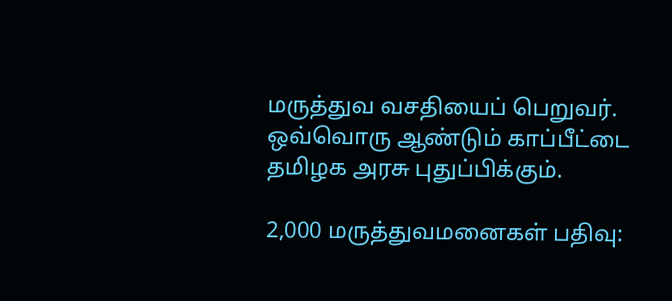மருத்துவ வசதியைப் பெறுவர். ஒவ்வொரு ஆண்டும் காப்பீட்டை தமிழக அரசு புதுப்பிக்கும்.

2,000 மருத்துவமனைகள் பதிவு: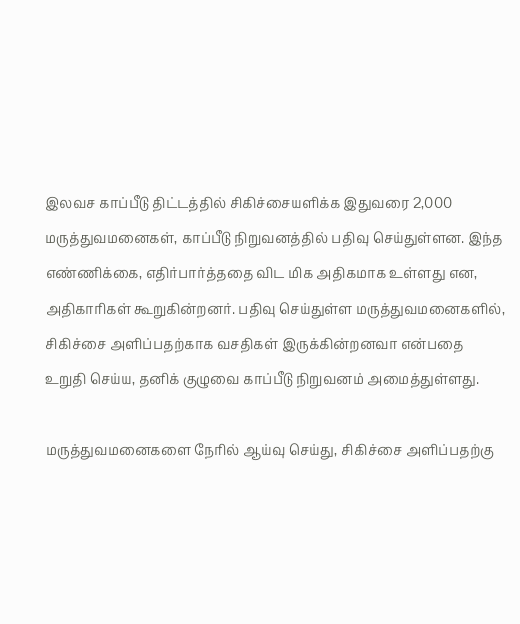இலவச காப்பீடு திட்டத்தில் சிகிச்சையளிக்க இதுவரை 2,000 மருத்துவமனைகள், காப்பீடு நிறுவனத்தில் பதிவு செய்துள்ளன. இந்த எண்ணிக்கை, எதிர்பார்த்ததை விட மிக அதிகமாக உள்ளது என, அதிகாரிகள் கூறுகின்றனர். பதிவு செய்துள்ள மருத்துவமனைகளில், சிகிச்சை அளிப்பதற்காக வசதிகள் இருக்கின்றனவா என்பதை உறுதி செய்ய, தனிக் குழுவை காப்பீடு நிறுவனம் அமைத்துள்ளது.

மருத்துவமனைகளை நேரில் ஆய்வு செய்து, சிகிச்சை அளிப்பதற்கு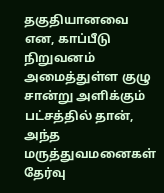தகுதியானவை என, காப்பீடு நிறுவனம் அமைத்துள்ள குழு சான்று அளிக்கும் பட்சத்தில் தான், அந்த மருத்துவமனைகள் தேர்வு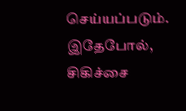செய்யப்படும். இதேபோல், சிகிச்சை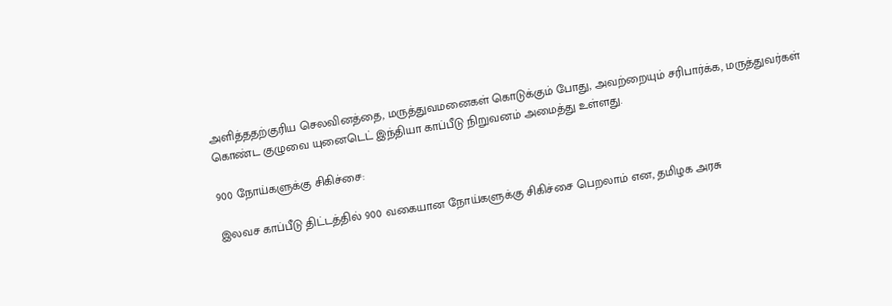அளித்ததற்குரிய செலவினத்தை, மருத்துவமனைகள் கொடுக்கும் போது, அவற்றையும் சரிபார்க்க, மருத்துவர்கள் கொண்ட குழுவை யுனைடெட் இந்தியா காப்பீடு நிறுவனம் அமைத்து உள்ளது.

900 நோய்களுக்கு சிகிச்சை:

இலவச காப்பீடு திட்டத்தில் 900 வகையான நோய்களுக்கு சிகிச்சை பெறலாம் என, தமிழக அரசு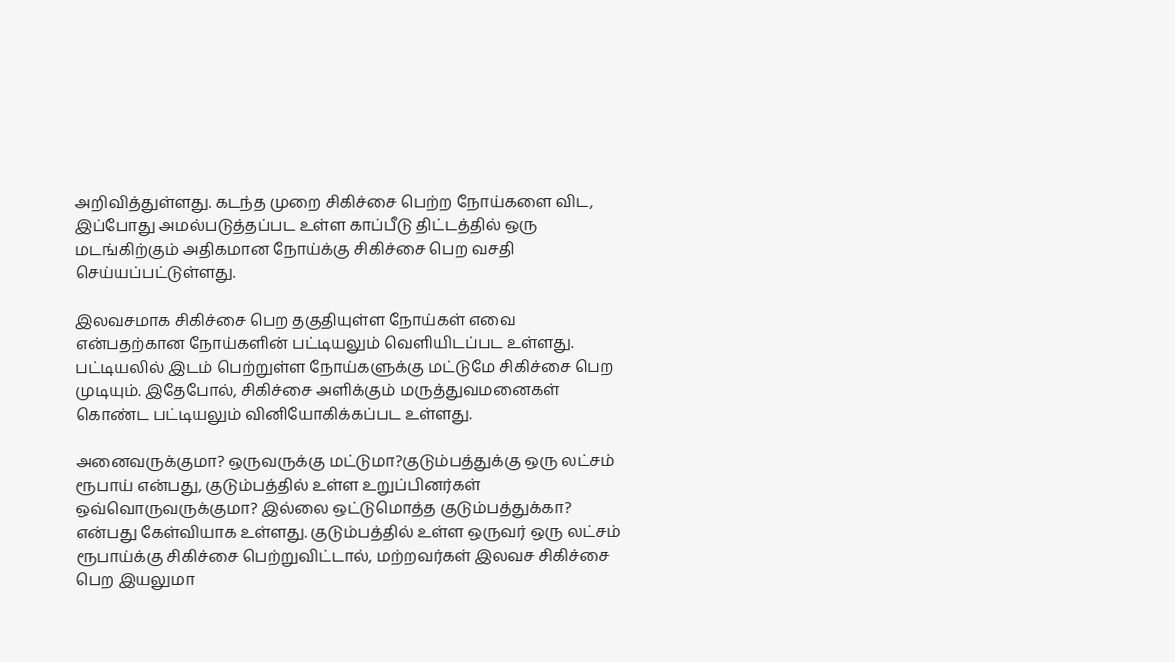அறிவித்துள்ளது. கடந்த முறை சிகிச்சை பெற்ற நோய்களை விட, இப்போது அமல்படுத்தப்பட உள்ள காப்பீடு திட்டத்தில் ஒரு மடங்கிற்கும் அதிகமான நோய்க்கு சிகிச்சை பெற வசதி செய்யப்பட்டுள்ளது.

இலவசமாக சிகிச்சை பெற தகுதியுள்ள நோய்கள் எவை என்பதற்கான நோய்களின் பட்டியலும் வெளியிடப்பட உள்ளது. பட்டியலில் இடம் பெற்றுள்ள நோய்களுக்கு மட்டுமே சிகிச்சை பெற முடியும். இதேபோல், சிகிச்சை அளிக்கும் மருத்துவமனைகள் கொண்ட பட்டியலும் வினியோகிக்கப்பட உள்ளது.

அனைவருக்குமா? ஒருவருக்கு மட்டுமா?குடும்பத்துக்கு ஒரு லட்சம் ரூபாய் என்பது, குடும்பத்தில் உள்ள உறுப்பினர்கள் ஒவ்வொருவருக்குமா? இல்லை ஒட்டுமொத்த குடும்பத்துக்கா? என்பது கேள்வியாக உள்ளது. குடும்பத்தில் உள்ள ஒருவர் ஒரு லட்சம் ரூபாய்க்கு சிகிச்சை பெற்றுவிட்டால், மற்றவர்கள் இலவச சிகிச்சை பெற இயலுமா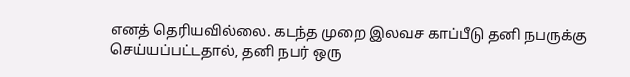எனத் தெரியவில்லை. கடந்த முறை இலவச காப்பீடு தனி நபருக்கு செய்யப்பட்டதால், தனி நபர் ஒரு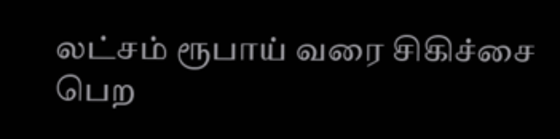லட்சம் ரூபாய் வரை சிகிச்சை பெற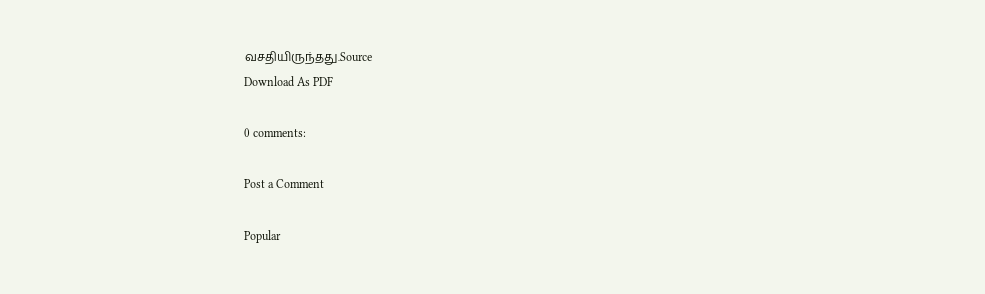வசதியிருந்தது.Source
Download As PDF

0 comments:

Post a Comment

Popular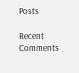Posts

Recent Comments